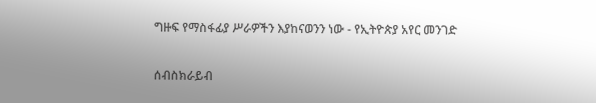ግዙፍ የማስፋፊያ ሥራዎችን እያከናወንን ነው - የኢትዮጵያ አየር መንገድ

ሰብስክራይብ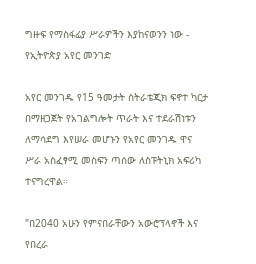ግዙፍ የማስፋፊያ ሥራዎችን እያከናወንን ነው - የኢትዮጵያ አየር መንገድ

አየር መንገዱ የ15 ዓመታት ስትራቴጂክ ፍኖተ ካርታ በማዘጋጀት የአገልግሎት ጥራት እና ተደራሽነቱን ለማሳደግ እየሠራ መሆኑን የአየር መንገዱ ዋና ሥራ አስፈፃሚ መስፍን ጣሰው ለስፑትኒክ አፍሪካ ተናግረዋል።

"በ2040 አሁን የምናበራቸውን አውሮፕላኖች እና የበረራ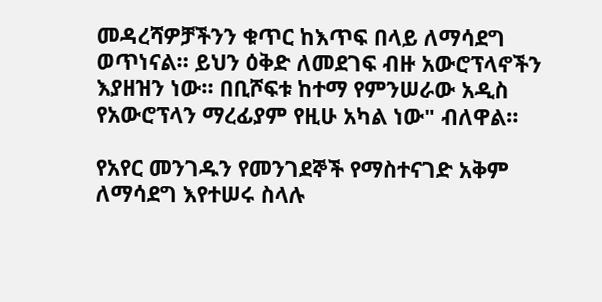መዳረሻዎቻችንን ቁጥር ከእጥፍ በላይ ለማሳደግ ወጥነናል። ይህን ዕቅድ ለመደገፍ ብዙ አውሮፕላኖችን እያዘዝን ነው። በቢሾፍቱ ከተማ የምንሠራው አዲስ የአውሮፕላን ማረፊያም የዚሁ አካል ነው" ብለዋል።

የአየር መንገዱን የመንገደኞች የማስተናገድ አቅም ለማሳደግ እየተሠሩ ስላሉ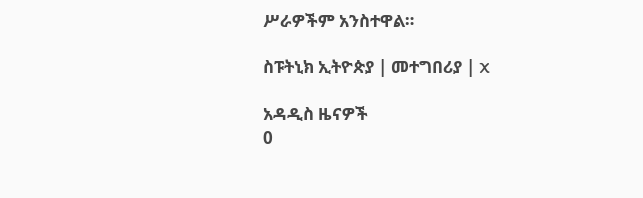ሥራዎችም አንስተዋል።

ስፑትኒክ ኢትዮጵያ | መተግበሪያ | X

አዳዲስ ዜናዎች
0